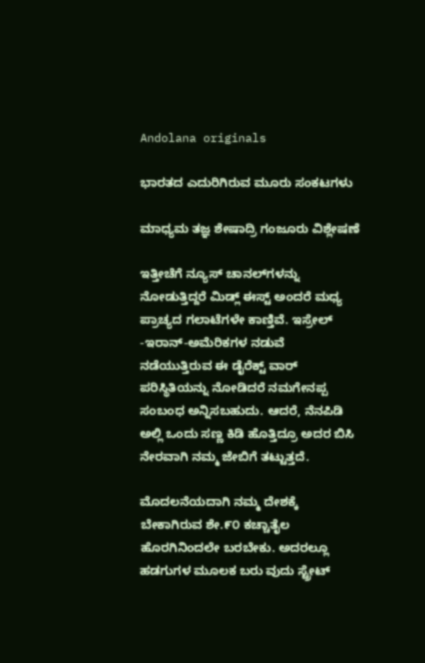Andolana originals

ಭಾರತದ ಎದುರಿಗಿರುವ ಮೂರು ಸಂಕಟಗಳು

ಮಾಧ್ಯಮ ತಜ್ಞ ಶೇಷಾದ್ರಿ ಗಂಜೂರು ವಿಶ್ಲೇಷಣೆ

ಇತ್ತೀಚೆಗೆ ನ್ಯೂಸ್ ಚಾನಲ್‌ಗಳನ್ನು ನೋಡುತ್ತಿದ್ದರೆ ಮಿಡ್ಲ್ ಈಸ್ಟ್ ಅಂದರೆ ಮಧ್ಯ ಪ್ರಾಚ್ಯದ ಗಲಾಟೆಗಳೇ ಕಾಣ್ತಿವೆ. ಇಸ್ರೇಲ್ -ಇರಾನ್-ಅಮೆರಿಕಗಳ ನಡುವೆ ನಡೆಯುತ್ತಿರುವ ಈ ಡೈರೆಕ್ಟ್ ವಾರ್ ಪರಿಸ್ಥಿತಿಯನ್ನು ನೋಡಿದರೆ ನಮಗೇನಪ್ಪ ಸಂಬಂಧ ಅನ್ನಿಸಬಹುದು. ಆದರೆ, ನೆನಪಿಡಿ ಅಲ್ಲಿ ಒಂದು ಸಣ್ಣ ಕಿಡಿ ಹೊತ್ತಿದ್ರೂ ಅದರ ಬಿಸಿ ನೇರವಾಗಿ ನಮ್ಮ ಜೇಬಿಗೆ ತಟ್ಟುತ್ತದೆ.

ಮೊದಲನೆಯದಾಗಿ ನಮ್ಮ ದೇಶಕ್ಕೆ ಬೇಕಾಗಿರುವ ಶೇ.೯೦ ಕಚ್ಚಾತೈಲ ಹೊರಗಿನಿಂದಲೇ ಬರಬೇಕು. ಅದರಲ್ಲೂ ಹಡಗುಗಳ ಮೂಲಕ ಬರು ವುದು ಸ್ಟ್ರೇಟ್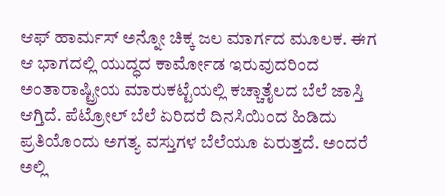ಆಫ್ ಹಾರ್ಮಸ್ ಅನ್ನೋ ಚಿಕ್ಕ ಜಲ ಮಾರ್ಗದ ಮೂಲಕ. ಈಗ ಆ ಭಾಗದಲ್ಲಿ ಯುದ್ಧದ ಕಾರ್ಮೋಡ ಇರುವುದರಿಂದ ಅಂತಾರಾಷ್ಟ್ರೀಯ ಮಾರುಕಟ್ಟೆಯಲ್ಲಿ ಕಚ್ಚಾತೈಲದ ಬೆಲೆ ಜಾಸ್ತಿ ಆಗ್ತಿದೆ. ಪೆಟ್ರೋಲ್ ಬೆಲೆ ಏರಿದರೆ ದಿನಸಿಯಿಂದ ಹಿಡಿದು ಪ್ರತಿಯೊಂದು ಅಗತ್ಯ ವಸ್ತುಗಳ ಬೆಲೆಯೂ ಏರುತ್ತದೆ. ಅಂದರೆ ಅಲ್ಲಿ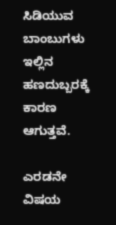ಸಿಡಿಯುವ ಬಾಂಬುಗಳು ಇಲ್ಲಿನ ಹಣದುಬ್ಬರಕ್ಕೆ ಕಾರಣ ಆಗುತ್ತವೆ.

ಎರಡನೇ ವಿಷಯ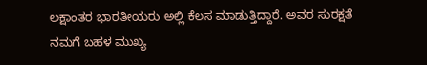ಲಕ್ಷಾಂತರ ಭಾರತೀಯರು ಅಲ್ಲಿ ಕೆಲಸ ಮಾಡುತ್ತಿದ್ದಾರೆ. ಅವರ ಸುರಕ್ಷತೆ ನಮಗೆ ಬಹಳ ಮುಖ್ಯ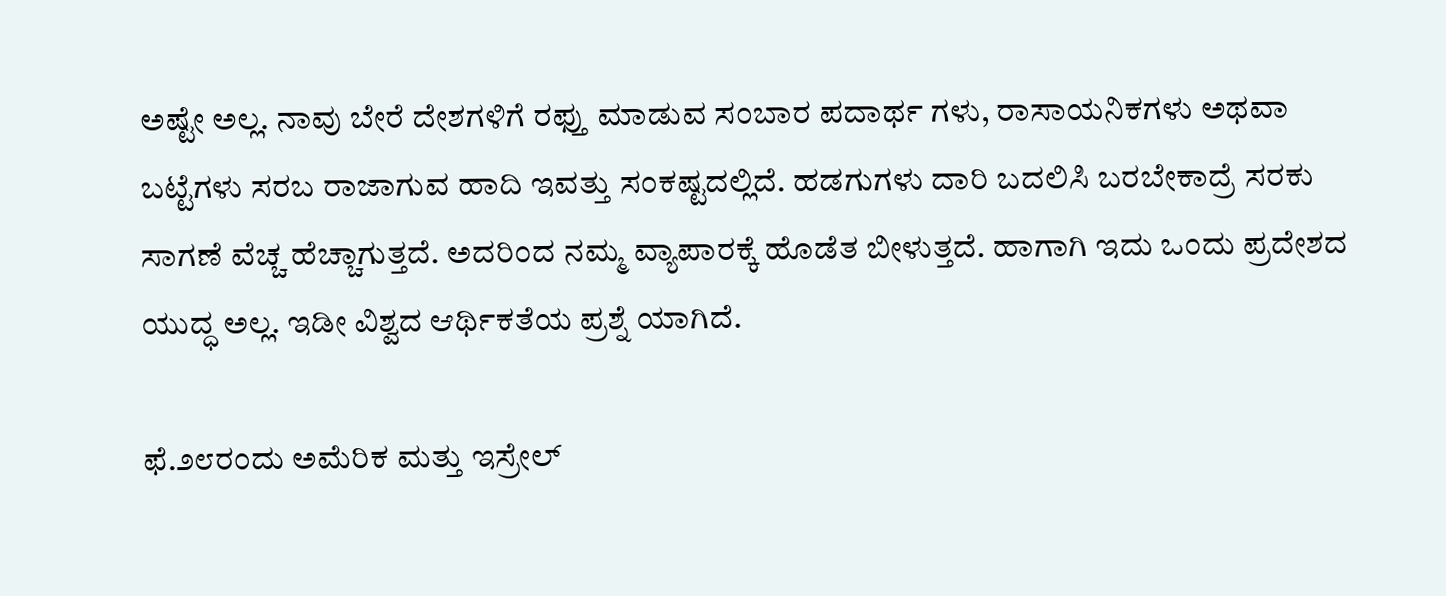ಅಷ್ಟೇ ಅಲ್ಲ. ನಾವು ಬೇರೆ ದೇಶಗಳಿಗೆ ರಫ್ತು ಮಾಡುವ ಸಂಬಾರ ಪದಾರ್ಥ ಗಳು, ರಾಸಾಯನಿಕಗಳು ಅಥವಾ ಬಟ್ಟೆಗಳು ಸರಬ ರಾಜಾಗುವ ಹಾದಿ ಇವತ್ತು ಸಂಕಷ್ಟದಲ್ಲಿದೆ. ಹಡಗುಗಳು ದಾರಿ ಬದಲಿಸಿ ಬರಬೇಕಾದ್ರೆ ಸರಕು ಸಾಗಣೆ ವೆಚ್ಚ ಹೆಚ್ಚಾಗುತ್ತದೆ. ಅದರಿಂದ ನಮ್ಮ ವ್ಯಾಪಾರಕ್ಕೆ ಹೊಡೆತ ಬೀಳುತ್ತದೆ. ಹಾಗಾಗಿ ಇದು ಒಂದು ಪ್ರದೇಶದ ಯುದ್ಧ ಅಲ್ಲ. ಇಡೀ ವಿಶ್ವದ ಆರ್ಥಿಕತೆಯ ಪ್ರಶ್ನೆ ಯಾಗಿದೆ.

ಫೆ.೨೮ರಂದು ಅಮೆರಿಕ ಮತ್ತು ಇಸ್ರೇಲ್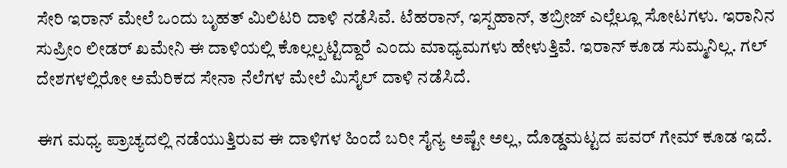ಸೇರಿ ಇರಾನ್ ಮೇಲೆ ಒಂದು ಬೃಹತ್ ಮಿಲಿಟರಿ ದಾಳಿ ನಡೆಸಿವೆ. ಟೆಹರಾನ್, ಇಸ್ಪಹಾನ್, ತಬ್ರೀಜ್ ಎಲ್ಲೆಲ್ಲೂ ಸೋಟಗಳು. ಇರಾನಿನ ಸುಪ್ರೀಂ ಲೀಡರ್ ಖಮೇನಿ ಈ ದಾಳಿಯಲ್ಲಿ ಕೊಲ್ಲಲ್ಪಟ್ಟಿದ್ದಾರೆ ಎಂದು ಮಾಧ್ಯಮಗಳು ಹೇಳುತ್ತಿವೆ. ಇರಾನ್ ಕೂಡ ಸುಮ್ಮನಿಲ್ಲ. ಗಲ್ ದೇಶಗಳಲ್ಲಿರೋ ಅಮೆರಿಕದ ಸೇನಾ ನೆಲೆಗಳ ಮೇಲೆ ಮಿಸೈಲ್ ದಾಳಿ ನಡೆಸಿದೆ.

ಈಗ ಮಧ್ಯ ಪ್ರಾಚ್ಯದಲ್ಲಿ ನಡೆಯುತ್ತಿರುವ ಈ ದಾಳಿಗಳ ಹಿಂದೆ ಬರೀ ಸೈನ್ಯ ಅಷ್ಟೇ ಅಲ್ಲ, ದೊಡ್ಡಮಟ್ಟದ ಪವರ್ ಗೇಮ್ ಕೂಡ ಇದೆ.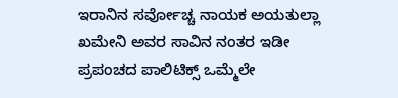ಇರಾನಿನ ಸರ್ವೋಚ್ಚ ನಾಯಕ ಅಯತುಲ್ಲಾ ಖಮೇನಿ ಅವರ ಸಾವಿನ ನಂತರ ಇಡೀ ಪ್ರಪಂಚದ ಪಾಲಿಟಿಕ್ಸ್ ಒಮ್ಮೆಲೇ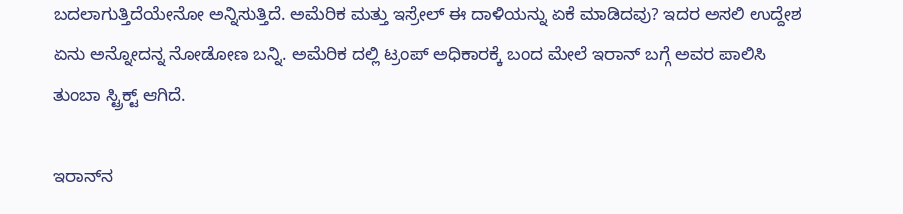ಬದಲಾಗುತ್ತಿದೆಯೇನೋ ಅನ್ನಿಸುತ್ತಿದೆ. ಅಮೆರಿಕ ಮತ್ತು ಇಸ್ರೇಲ್ ಈ ದಾಳಿಯನ್ನು ಏಕೆ ಮಾಡಿದವು? ಇದರ ಅಸಲಿ ಉದ್ದೇಶ ಏನು ಅನ್ನೋದನ್ನ ನೋಡೋಣ ಬನ್ನಿ. ಅಮೆರಿಕ ದಲ್ಲಿ ಟ್ರಂಪ್ ಅಧಿಕಾರಕ್ಕೆ ಬಂದ ಮೇಲೆ ಇರಾನ್ ಬಗ್ಗೆ ಅವರ ಪಾಲಿಸಿ ತುಂಬಾ ಸ್ಟ್ರಿಕ್ಟ್ ಆಗಿದೆ.

ಇರಾನ್‌ನ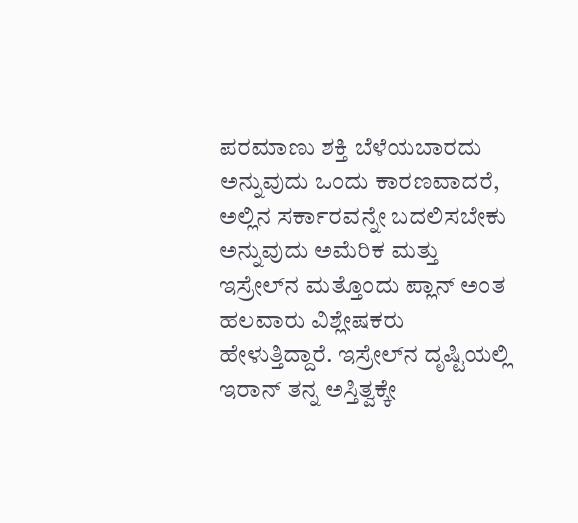ಪರಮಾಣು ಶಕ್ತಿ ಬೆಳೆಯಬಾರದು ಅನ್ನುವುದು ಒಂದು ಕಾರಣವಾದರೆ, ಅಲ್ಲಿನ ಸರ್ಕಾರವನ್ನೇ ಬದಲಿಸಬೇಕು ಅನ್ನುವುದು ಅಮೆರಿಕ ಮತ್ತು ಇಸ್ರೇಲ್‌ನ ಮತ್ತೊಂದು ಪ್ಲಾನ್ ಅಂತ ಹಲವಾರು ವಿಶ್ಲೇಷಕರು ಹೇಳುತ್ತಿದ್ದಾರೆ. ಇಸ್ರೇಲ್‌ನ ದೃಷ್ಟಿಯಲ್ಲಿ ಇರಾನ್ ತನ್ನ ಅಸ್ತಿತ್ವಕ್ಕೇ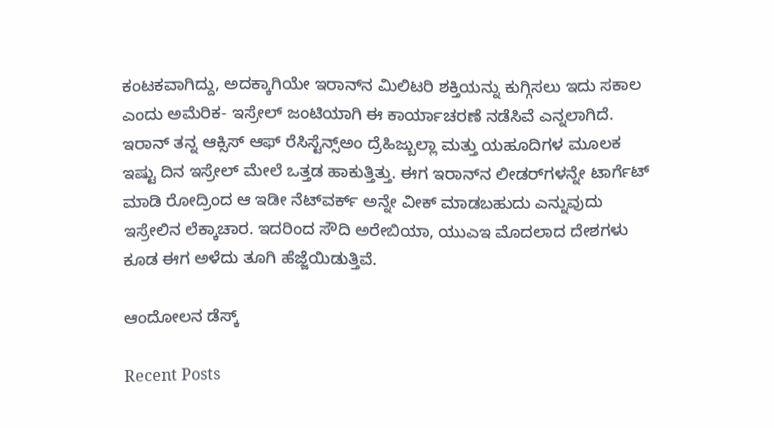ಕಂಟಕವಾಗಿದ್ದು, ಅದಕ್ಕಾಗಿಯೇ ಇರಾನ್‌ನ ಮಿಲಿಟರಿ ಶಕ್ತಿಯನ್ನು ಕುಗ್ಗಿಸಲು ಇದು ಸಕಾಲ ಎಂದು ಅಮೆರಿಕ- ಇಸ್ರೇಲ್ ಜಂಟಿಯಾಗಿ ಈ ಕಾರ್ಯಾಚರಣೆ ನಡೆಸಿವೆ ಎನ್ನಲಾಗಿದೆ. ಇರಾನ್ ತನ್ನ ಆಕ್ಸಿಸ್ ಆಫ್ ರೆಸಿಸ್ಟೆನ್ಸ್ಅಂ ದ್ರೆಹಿಜ್ಬುಲ್ಲಾ ಮತ್ತು ಯಹೂದಿಗಳ ಮೂಲಕ ಇಷ್ಟು ದಿನ ಇಸ್ರೇಲ್ ಮೇಲೆ ಒತ್ತಡ ಹಾಕುತ್ತಿತ್ತು. ಈಗ ಇರಾನ್‌ನ ಲೀಡರ್‌ಗಳನ್ನೇ ಟಾರ್ಗೆಟ್ ಮಾಡಿ ರೋದ್ರಿಂದ ಆ ಇಡೀ ನೆಟ್‌ವರ್ಕ್ ಅನ್ನೇ ವೀಕ್ ಮಾಡಬಹುದು ಎನ್ನುವುದು ಇಸ್ರೇಲಿನ ಲೆಕ್ಕಾಚಾರ. ಇದರಿಂದ ಸೌದಿ ಅರೇಬಿಯಾ, ಯುಎಇ ಮೊದಲಾದ ದೇಶಗಳು ಕೂಡ ಈಗ ಅಳೆದು ತೂಗಿ ಹೆಜ್ಜೆಯಿಡುತ್ತಿವೆ.

ಆಂದೋಲನ ಡೆಸ್ಕ್

Recent Posts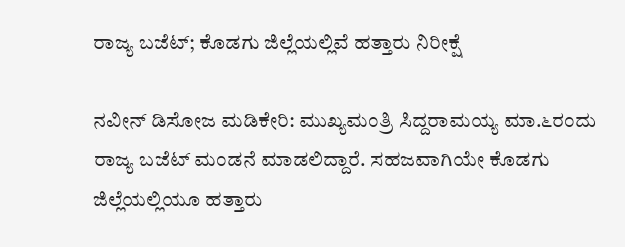ರಾಜ್ಯ ಬಜೆಟ್; ಕೊಡಗು ಜಿಲ್ಲೆಯಲ್ಲಿವೆ ಹತ್ತಾರು ನಿರೀಕ್ಷೆ

ನವೀನ್ ಡಿಸೋಜ ಮಡಿಕೇರಿ: ಮುಖ್ಯಮಂತ್ರಿ ಸಿದ್ದರಾಮಯ್ಯ ಮಾ.೬ರಂದು ರಾಜ್ಯ ಬಜೆಟ್ ಮಂಡನೆ ಮಾಡಲಿದ್ದಾರೆ. ಸಹಜವಾಗಿಯೇ ಕೊಡಗು ಜಿಲ್ಲೆಯಲ್ಲಿಯೂ ಹತ್ತಾರು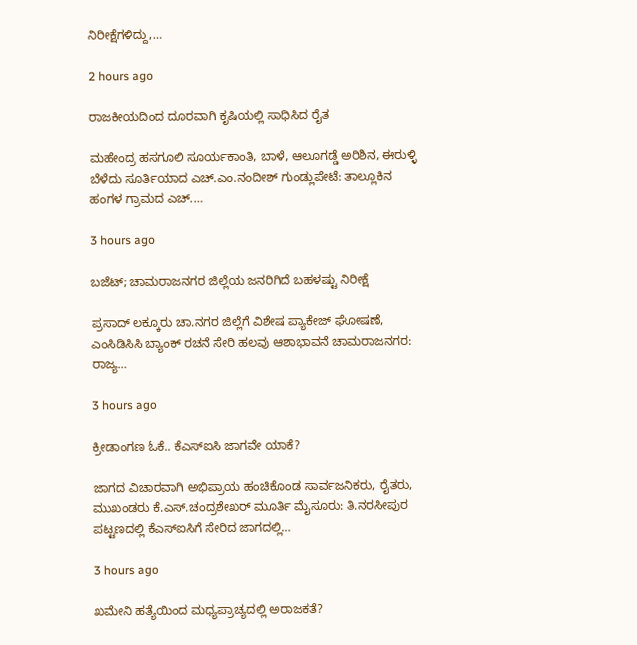ನಿರೀಕ್ಷೆಗಳಿದ್ದು,…

2 hours ago

ರಾಜಕೀಯದಿಂದ ದೂರವಾಗಿ ಕೃಷಿಯಲ್ಲಿ ಸಾಧಿಸಿದ ರೈತ

ಮಹೇಂದ್ರ ಹಸಗೂಲಿ ಸೂರ್ಯಕಾಂತಿ, ಬಾಳೆ, ಆಲೂಗಡ್ಡೆ ಅರಿಶಿನ, ಈರುಳ್ಳಿ ಬೆಳೆದು ಸೂರ್ತಿಯಾದ ಎಚ್.ಎಂ.ನಂದೀಶ್ ಗುಂಡ್ಲುಪೇಟೆ: ತಾಲ್ಲೂಕಿನ ಹಂಗಳ ಗ್ರಾಮದ ಎಚ್.…

3 hours ago

ಬಜೆಟ್; ಚಾಮರಾಜನಗರ ಜಿಲ್ಲೆಯ ಜನರಿಗಿದೆ ಬಹಳಷ್ಟು ನಿರೀಕ್ಷೆ

ಪ್ರಸಾದ್ ಲಕ್ಕೂರು ಚಾ.ನಗರ ಜಿಲ್ಲೆಗೆ ವಿಶೇಷ ಪ್ಯಾಕೇಜ್ ಘೋಷಣೆ, ಎಂಸಿಡಿಸಿಸಿ ಬ್ಯಾಂಕ್ ರಚನೆ ಸೇರಿ ಹಲವು ಆಶಾಭಾವನೆ ಚಾಮರಾಜನಗರ: ರಾಜ್ಯ…

3 hours ago

ಕ್ರೀಡಾಂಗಣ ಓಕೆ.. ಕೆಎಸ್‌ಐಸಿ ಜಾಗವೇ ಯಾಕೆ?

ಜಾಗದ ವಿಚಾರವಾಗಿ ಅಭಿಪ್ರಾಯ ಹಂಚಿಕೊಂಡ ಸಾರ್ವಜನಿಕರು, ರೈತರು, ಮುಖಂಡರು ಕೆ.ಎಸ್.ಚಂದ್ರಶೇಖರ್ ಮೂರ್ತಿ ಮೈಸೂರು: ತಿ.ನರಸೀಪುರ ಪಟ್ಟಣದಲ್ಲಿ ಕೆಎಸ್‌ಐಸಿಗೆ ಸೇರಿದ ಜಾಗದಲ್ಲಿ…

3 hours ago

ಖಮೇನಿ ಹತ್ಯೆಯಿಂದ ಮಧ್ಯಪ್ರಾಚ್ಯದಲ್ಲಿ ಅರಾಜಕತೆ?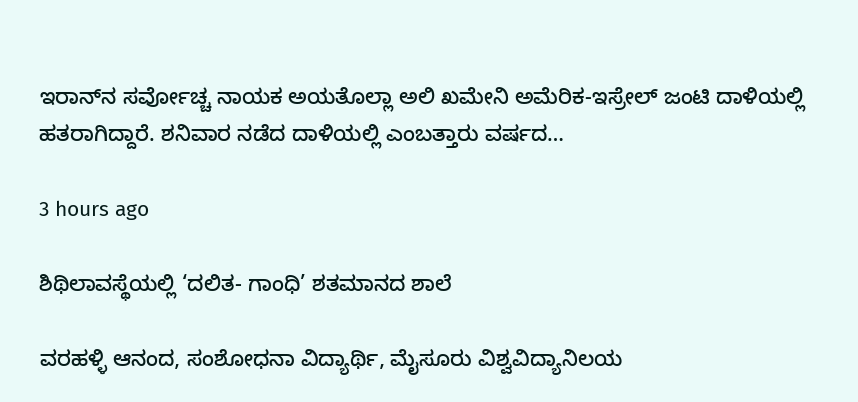ಇರಾನ್‌ನ ಸರ್ವೋಚ್ಚ ನಾಯಕ ಅಯತೊಲ್ಲಾ ಅಲಿ ಖಮೇನಿ ಅಮೆರಿಕ-ಇಸ್ರೇಲ್ ಜಂಟಿ ದಾಳಿಯಲ್ಲಿ ಹತರಾಗಿದ್ದಾರೆ. ಶನಿವಾರ ನಡೆದ ದಾಳಿಯಲ್ಲಿ ಎಂಬತ್ತಾರು ವರ್ಷದ…

3 hours ago

ಶಿಥಿಲಾವಸ್ಥೆಯಲ್ಲಿ ‘ದಲಿತ- ಗಾಂಧಿ’ ಶತಮಾನದ ಶಾಲೆ

ವರಹಳ್ಳಿ ಆನಂದ, ಸಂಶೋಧನಾ ವಿದ್ಯಾರ್ಥಿ, ಮೈಸೂರು ವಿಶ್ವವಿದ್ಯಾನಿಲಯ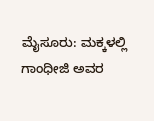ಮೈಸೂರು: ಮಕ್ಕಳಲ್ಲಿ ಗಾಂಧೀಜಿ ಅವರ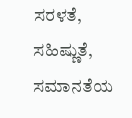ಸರಳತೆ, ಸಹಿಷ್ಣುತೆ, ಸಮಾನತೆಯ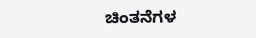ಚಿಂತನೆಗಳ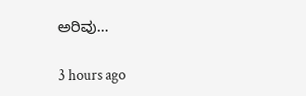ಅರಿವು…

3 hours ago